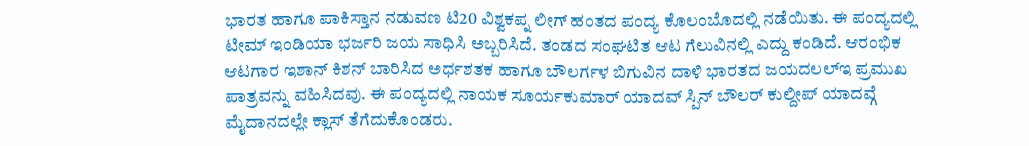ಭಾರತ ಹಾಗೂ ಪಾಕಿಸ್ತಾನ ನಡುವಣ ಟಿ20 ವಿಶ್ವಕಪ್ನ ಲೀಗ್ ಹಂತದ ಪಂದ್ಯ ಕೊಲಂಬೊದಲ್ಲಿ ನಡೆಯಿತು. ಈ ಪಂದ್ಯದಲ್ಲಿ ಟೀಮ್ ಇಂಡಿಯಾ ಭರ್ಜರಿ ಜಯ ಸಾಧಿಸಿ ಅಬ್ಬರಿಸಿದೆ. ತಂಡದ ಸಂಘಟಿತ ಆಟ ಗೆಲುವಿನಲ್ಲಿ ಎದ್ದು ಕಂಡಿದೆ. ಆರಂಭಿಕ ಆಟಗಾರ ಇಶಾನ್ ಕಿಶನ್ ಬಾರಿಸಿದ ಅರ್ಧಶತಕ ಹಾಗೂ ಬೌಲರ್ಗಳ ಬಿಗುವಿನ ದಾಳಿ ಭಾರತದ ಜಯದಲಲ್ಇ ಪ್ರಮುಖ ಪಾತ್ರವನ್ನು ವಹಿಸಿದವು. ಈ ಪಂದ್ಯದಲ್ಲಿ ನಾಯಕ ಸೂರ್ಯಕುಮಾರ್ ಯಾದವ್ ಸ್ಪಿನ್ ಬೌಲರ್ ಕುಲ್ದೀಪ್ ಯಾದವ್ಗೆ ಮೈದಾನದಲ್ಲೇ ಕ್ಲಾಸ್ ತೆಗೆದುಕೊಂಡರು.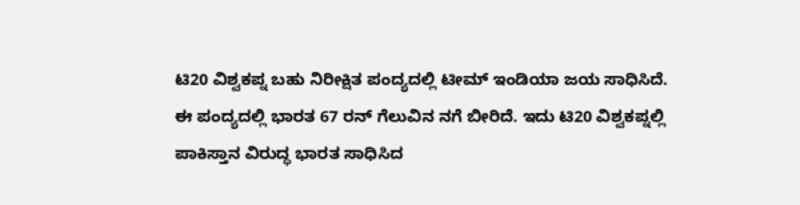ಟಿ20 ವಿಶ್ವಕಪ್ನ ಬಹು ನಿರೀಕ್ಷಿತ ಪಂದ್ಯದಲ್ಲಿ ಟೀಮ್ ಇಂಡಿಯಾ ಜಯ ಸಾಧಿಸಿದೆ. ಈ ಪಂದ್ಯದಲ್ಲಿ ಭಾರತ 67 ರನ್ ಗೆಲುವಿನ ನಗೆ ಬೀರಿದೆ. ಇದು ಟಿ20 ವಿಶ್ವಕಪ್ನಲ್ಲಿ ಪಾಕಿಸ್ತಾನ ವಿರುದ್ಧ ಭಾರತ ಸಾಧಿಸಿದ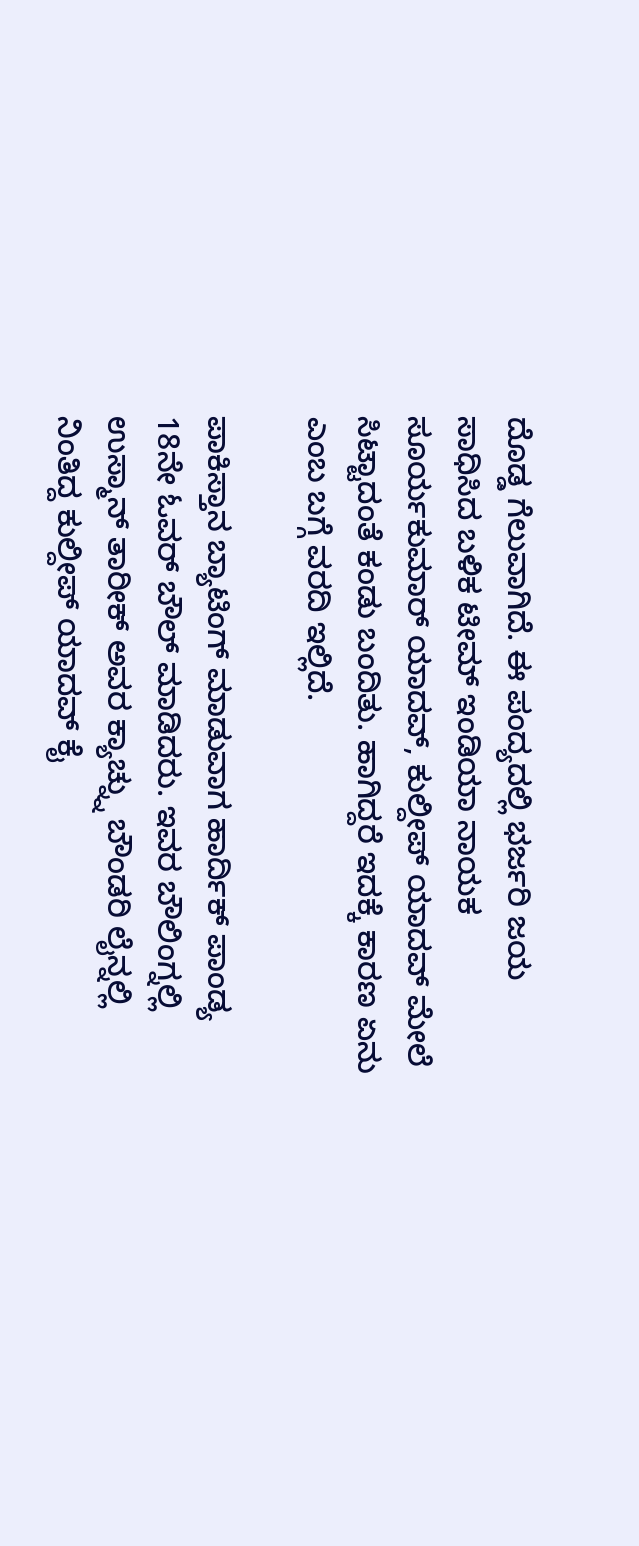ದೊಡ್ಡ ಗೆಲುವಾಗಿದೆ. ಈ ಪಂದ್ಯದಲ್ಲಿ ಭರ್ಜರಿ ಜಯ ಸಾಧಿಸಿದ ಬಳಿಕ ಟೀಮ್ ಇಂಡಿಯಾ ನಾಯಕ ಸೂರ್ಯಕುಮಾರ್ ಯಾದವ್, ಕುಲ್ದೀಪ್ ಯಾದವ್ ಮೇಲೆ ಸಿಟ್ಟಾದಂತೆ ಕಂಡು ಬಂದಿತು. ಹಾಗಿದ್ದರೆ ಇದಕ್ಕೆ ಕಾರಣ ಏನು ಎಂಬ ಬಗ್ಗೆ ವರದಿ ಇಲ್ಲಿದೆ.

ಪಾಕಿಸ್ತಾನ ಬ್ಯಾಟಿಂಗ್ ಮಾಡುವಾಗ ಹಾರ್ದಿಕ್ ಪಾಂಡ್ಯ 18ನೇ ಓವರ್ ಬೌಲ್ ಮಾಡಿದರು. ಇವರ ಬೌಲಿಂಗ್ನಲ್ಲಿ ಉಸ್ಮಾನ್ ತಾರೀಕ್ ಅವರ ಕ್ಯಾಚ್ನ್ನು ಬೌಂಡರಿ ಲೈನ್ನಲ್ಲಿ ನಿಂತಿದ್ದ ಕುಲ್ದೀಪ್ ಯಾದವ್ ಕೈ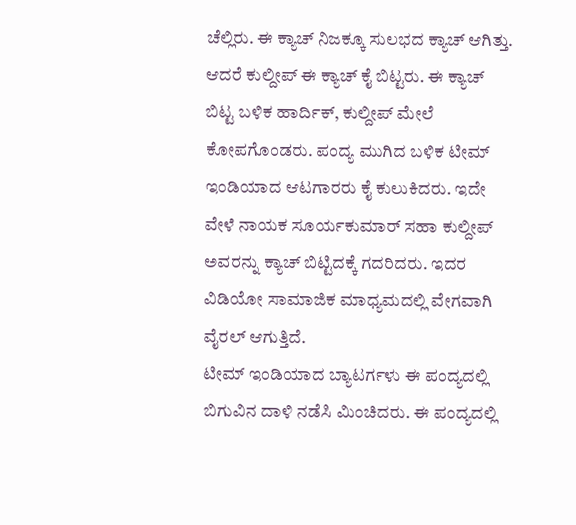ಚೆಲ್ಲಿರು. ಈ ಕ್ಯಾಚ್ ನಿಜಕ್ಕೂ ಸುಲಭದ ಕ್ಯಾಚ್ ಆಗಿತ್ತು. ಆದರೆ ಕುಲ್ದೀಪ್ ಈ ಕ್ಯಾಚ್ ಕೈ ಬಿಟ್ಟರು. ಈ ಕ್ಯಾಚ್ ಬಿಟ್ಟ ಬಳಿಕ ಹಾರ್ದಿಕ್, ಕುಲ್ದೀಪ್ ಮೇಲೆ ಕೋಪಗೊಂಡರು. ಪಂದ್ಯ ಮುಗಿದ ಬಳಿಕ ಟೀಮ್ ಇಂಡಿಯಾದ ಆಟಗಾರರು ಕೈ ಕುಲುಕಿದರು. ಇದೇ ವೇಳೆ ನಾಯಕ ಸೂರ್ಯಕುಮಾರ್ ಸಹಾ ಕುಲ್ದೀಪ್ ಅವರನ್ನು ಕ್ಯಾಚ್ ಬಿಟ್ಟಿದಕ್ಕೆ ಗದರಿದರು. ಇದರ ವಿಡಿಯೋ ಸಾಮಾಜಿಕ ಮಾಧ್ಯಮದಲ್ಲಿ ವೇಗವಾಗಿ ವೈರಲ್ ಆಗುತ್ತಿದೆ.
ಟೀಮ್ ಇಂಡಿಯಾದ ಬ್ಯಾಟರ್ಗಳು ಈ ಪಂದ್ಯದಲ್ಲಿ ಬಿಗುವಿನ ದಾಳಿ ನಡೆಸಿ ಮಿಂಚಿದರು. ಈ ಪಂದ್ಯದಲ್ಲಿ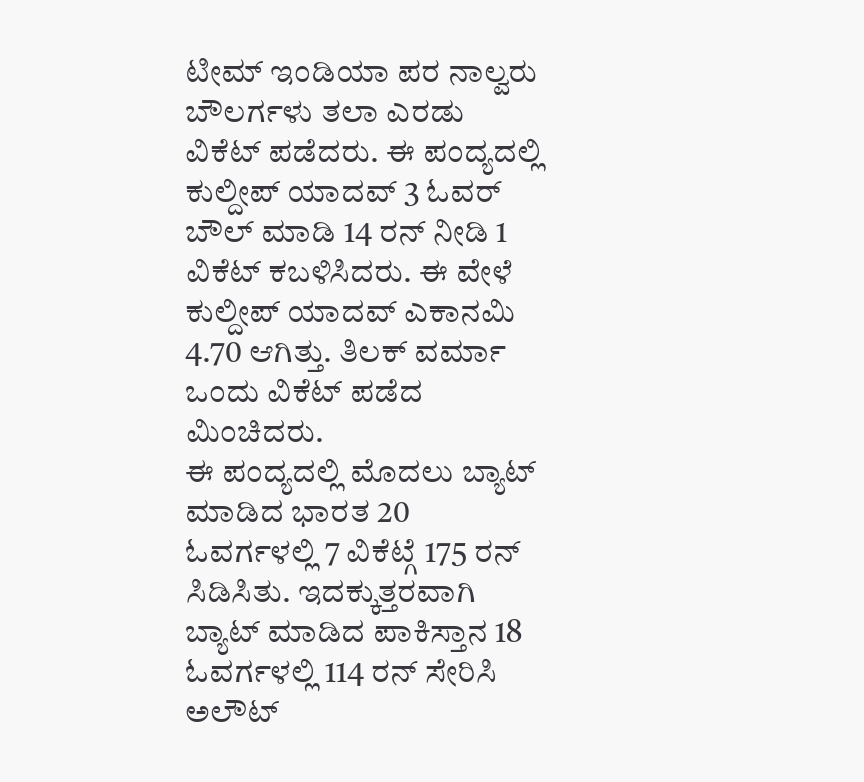ಟೀಮ್ ಇಂಡಿಯಾ ಪರ ನಾಲ್ವರು ಬೌಲರ್ಗಳು ತಲಾ ಎರಡು ವಿಕೆಟ್ ಪಡೆದರು. ಈ ಪಂದ್ಯದಲ್ಲಿ ಕುಲ್ದೀಪ್ ಯಾದವ್ 3 ಓವರ್ ಬೌಲ್ ಮಾಡಿ 14 ರನ್ ನೀಡಿ 1 ವಿಕೆಟ್ ಕಬಳಿಸಿದರು. ಈ ವೇಳೆ ಕುಲ್ದೀಪ್ ಯಾದವ್ ಎಕಾನಮಿ 4.70 ಆಗಿತ್ತು. ತಿಲಕ್ ವರ್ಮಾ ಒಂದು ವಿಕೆಟ್ ಪಡೆದ ಮಿಂಚಿದರು.
ಈ ಪಂದ್ಯದಲ್ಲಿ ಮೊದಲು ಬ್ಯಾಟ್ ಮಾಡಿದ ಭಾರತ 20 ಓವರ್ಗಳಲ್ಲಿ 7 ವಿಕೆಟ್ಗೆ 175 ರನ್ ಸಿಡಿಸಿತು. ಇದಕ್ಕುತ್ತರವಾಗಿ ಬ್ಯಾಟ್ ಮಾಡಿದ ಪಾಕಿಸ್ತಾನ 18 ಓವರ್ಗಳಲ್ಲಿ 114 ರನ್ ಸೇರಿಸಿ ಅಲೌಟ್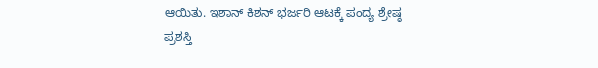ಆಯಿತು. ಇಶಾನ್ ಕಿಶನ್ ಭರ್ಜರಿ ಆಟಕ್ಕೆ ಪಂದ್ಯ ಶ್ರೇಷ್ಠ ಪ್ರಶಸ್ತಿ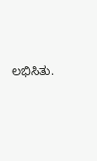ಲಭಿಸಿತು.